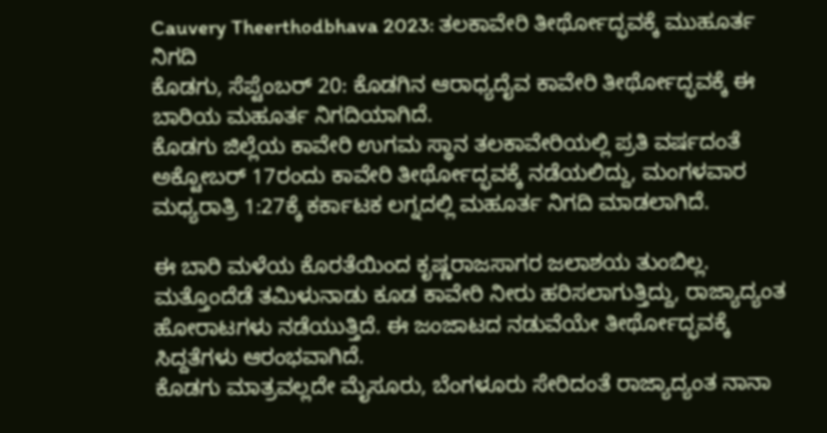Cauvery Theerthodbhava 2023: ತಲಕಾವೇರಿ ತೀರ್ಥೋದ್ಭವಕ್ಕೆ ಮುಹೂರ್ತ ನಿಗದಿ
ಕೊಡಗು, ಸೆಪ್ಟೆಂಬರ್ 20: ಕೊಡಗಿನ ಆರಾಧ್ಯದೈವ ಕಾವೇರಿ ತೀರ್ಥೋದ್ಭವಕ್ಕೆ ಈ ಬಾರಿಯ ಮಹೂರ್ತ ನಿಗದಿಯಾಗಿದೆ.
ಕೊಡಗು ಜಿಲ್ಲೆಯ ಕಾವೇರಿ ಉಗಮ ಸ್ಥಾನ ತಲಕಾವೇರಿಯಲ್ಲಿ ಪ್ರತಿ ವರ್ಷದಂತೆ ಅಕ್ಟೋಬರ್ 17ರಂದು ಕಾವೇರಿ ತೀರ್ಥೋದ್ಭವಕ್ಕೆ ನಡೆಯಲಿದ್ದು, ಮಂಗಳವಾರ ಮಧ್ಯರಾತ್ರಿ 1:27ಕ್ಕೆ ಕರ್ಕಾಟಕ ಲಗ್ನದಲ್ಲಿ ಮಹೂರ್ತ ನಿಗದಿ ಮಾಡಲಾಗಿದೆ.

ಈ ಬಾರಿ ಮಳೆಯ ಕೊರತೆಯಿಂದ ಕೃಷ್ಣರಾಜಸಾಗರ ಜಲಾಶಯ ತುಂಬಿಲ್ಲ. ಮತ್ತೊಂದೆಡೆ ತಮಿಳುನಾಡು ಕೂಡ ಕಾವೇರಿ ನೀರು ಹರಿಸಲಾಗುತ್ತಿದ್ದು, ರಾಜ್ಯಾದ್ಯಂತ ಹೋರಾಟಗಳು ನಡೆಯುತ್ತಿದೆ. ಈ ಜಂಜಾಟದ ನಡುವೆಯೇ ತೀರ್ಥೋದ್ಭವಕ್ಕೆ ಸಿದ್ದತೆಗಳು ಆರಂಭವಾಗಿದೆ.
ಕೊಡಗು ಮಾತ್ರವಲ್ಲದೇ ಮೈಸೂರು, ಬೆಂಗಳೂರು ಸೇರಿದಂತೆ ರಾಜ್ಯಾದ್ಯಂತ ನಾನಾ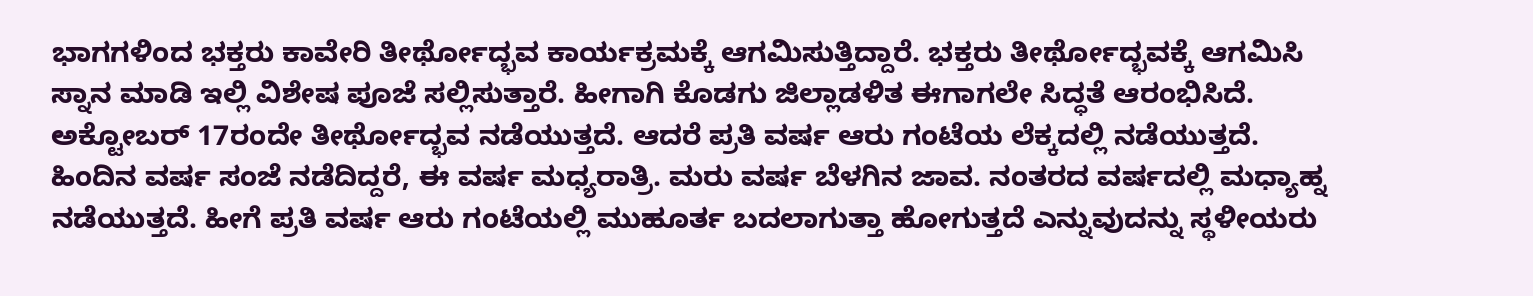ಭಾಗಗಳಿಂದ ಭಕ್ತರು ಕಾವೇರಿ ತೀರ್ಥೋದ್ಭವ ಕಾರ್ಯಕ್ರಮಕ್ಕೆ ಆಗಮಿಸುತ್ತಿದ್ದಾರೆ. ಭಕ್ತರು ತೀರ್ಥೋದ್ಭವಕ್ಕೆ ಆಗಮಿಸಿ ಸ್ನಾನ ಮಾಡಿ ಇಲ್ಲಿ ವಿಶೇಷ ಪೂಜೆ ಸಲ್ಲಿಸುತ್ತಾರೆ. ಹೀಗಾಗಿ ಕೊಡಗು ಜಿಲ್ಲಾಡಳಿತ ಈಗಾಗಲೇ ಸಿದ್ಧತೆ ಆರಂಭಿಸಿದೆ.
ಅಕ್ಟೋಬರ್ 17ರಂದೇ ತೀರ್ಥೋದ್ಭವ ನಡೆಯುತ್ತದೆ. ಆದರೆ ಪ್ರತಿ ವರ್ಷ ಆರು ಗಂಟೆಯ ಲೆಕ್ಕದಲ್ಲಿ ನಡೆಯುತ್ತದೆ. ಹಿಂದಿನ ವರ್ಷ ಸಂಜೆ ನಡೆದಿದ್ದರೆ, ಈ ವರ್ಷ ಮಧ್ಯರಾತ್ರಿ. ಮರು ವರ್ಷ ಬೆಳಗಿನ ಜಾವ. ನಂತರದ ವರ್ಷದಲ್ಲಿ ಮಧ್ಯಾಹ್ನ ನಡೆಯುತ್ತದೆ. ಹೀಗೆ ಪ್ರತಿ ವರ್ಷ ಆರು ಗಂಟೆಯಲ್ಲಿ ಮುಹೂರ್ತ ಬದಲಾಗುತ್ತಾ ಹೋಗುತ್ತದೆ ಎನ್ನುವುದನ್ನು ಸ್ಥಳೀಯರು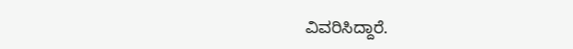ವಿವರಿಸಿದ್ದಾರೆ.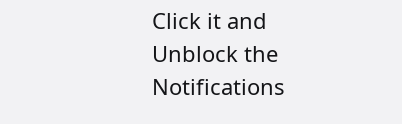Click it and Unblock the Notifications